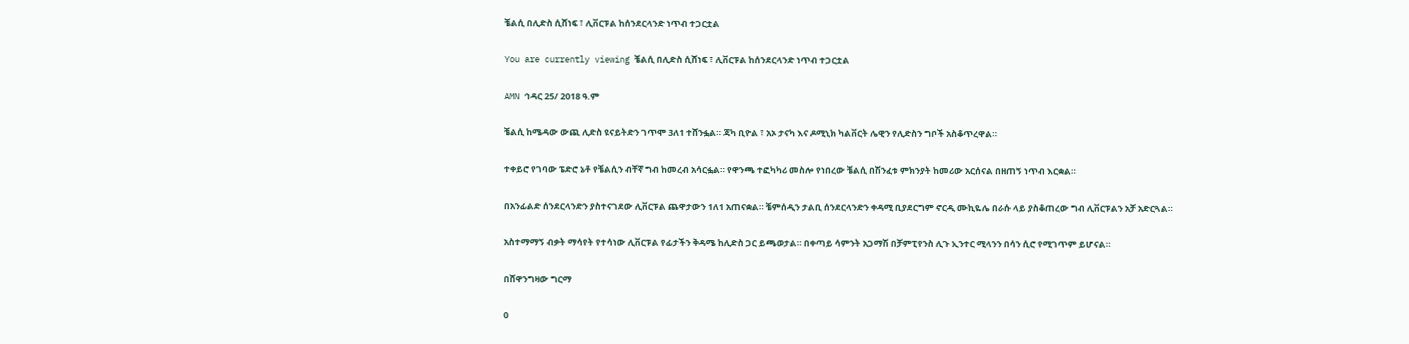ቼልሲ በሊድስ ሲሸነፍ ፣ ሊቨርፑል ከሰንደርላንድ ነጥብ ተጋርቷል

You are currently viewing ቼልሲ በሊድስ ሲሸነፍ ፣ ሊቨርፑል ከሰንደርላንድ ነጥብ ተጋርቷል

AMN ኅዳር 25/ 2018 ዓ.ም

ቼልሲ ከሜዳው ውጪ ሊድስ ዩናይትድን ገጥሞ 3ለ1 ተሸንፏል። ጃካ ቢዮል ፣ አኦ ታናካ እና ዶሚኒክ ካልቨርት ሌዊን የሊድስን ግቦች አስቆጥረዋል።

ተቀይሮ የገባው ፔድሮ ኔቶ የቼልሲን ብቸኛ ግብ ከመረብ አሳርፏል። የዋንጫ ተፎካካሪ መስሎ የነበረው ቼልሲ በሽንፈቱ ምክንያት ከመሪው አርሰናል በዘጠኝ ነጥብ እርቋል።

በአንፊልድ ሰንደርላንድን ያስተናገደው ሊቨርፑል ጨዋታውን 1ለ1 አጠናቋል። ቼምሰዲን ታልቢ ሰንደርላንድን ቀዳሚ ቢያደርግም ኖርዲ ሙኪዬሌ በራሱ ላይ ያስቆጠረው ግብ ሊቨርፑልን አቻ አድርጓል።

አስተማማኝ ብቃት ማሳየት የተሳነው ሊቨርፑል የፊታችን ቅዳሜ ከሊድስ ጋር ይጫወታል። በቀጣይ ሳምንት አጋማሽ በቻምፒየንስ ሊጉ ኢንተር ሚላንን በሳን ሲሮ የሚገጥም ይሆናል።

በሸዋንግዛው ግርማ

0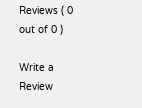Reviews ( 0 out of 0 )

Write a Review